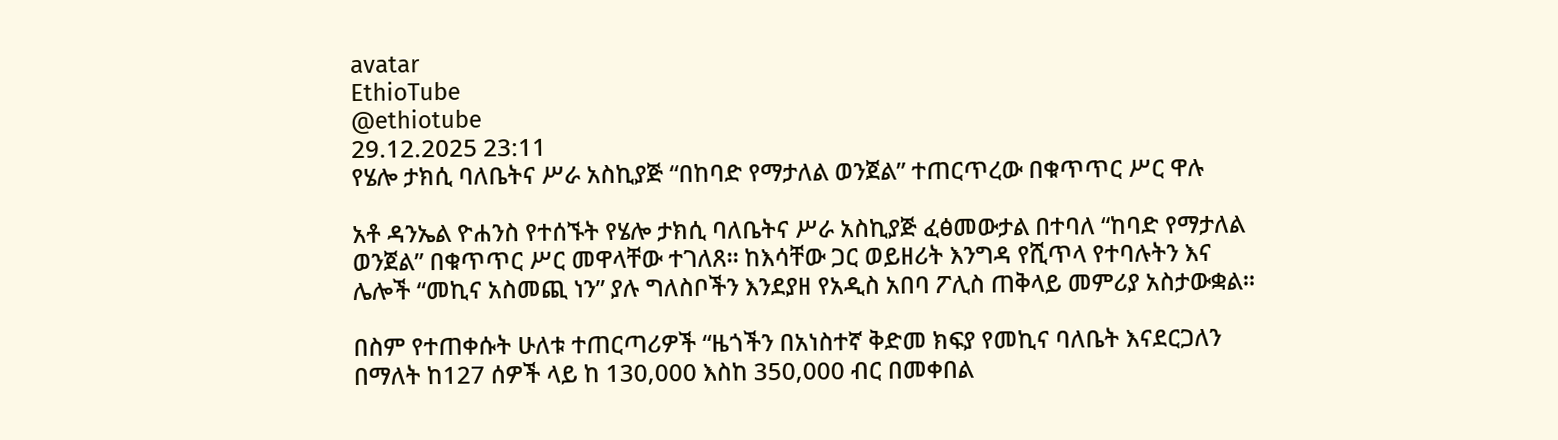avatar
EthioTube
@ethiotube
29.12.2025 23:11
የሄሎ ታክሲ ባለቤትና ሥራ አስኪያጅ “በከባድ የማታለል ወንጀል” ተጠርጥረው በቁጥጥር ሥር ዋሉ

አቶ ዳንኤል ዮሐንስ የተሰኙት የሄሎ ታክሲ ባለቤትና ሥራ አስኪያጅ ፈፅመውታል በተባለ “ከባድ የማታለል ወንጀል” በቁጥጥር ሥር መዋላቸው ተገለጸ። ከእሳቸው ጋር ወይዘሪት እንግዳ የሺጥላ የተባሉትን እና ሌሎች “መኪና አስመጪ ነን” ያሉ ግለስቦችን እንደያዘ የአዲስ አበባ ፖሊስ ጠቅላይ መምሪያ አስታውቋል።

በስም የተጠቀሱት ሁለቱ ተጠርጣሪዎች “ዜጎችን በአነስተኛ ቅድመ ክፍያ የመኪና ባለቤት እናደርጋለን በማለት ከ127 ሰዎች ላይ ከ 130,000 እስከ 350,000 ብር በመቀበል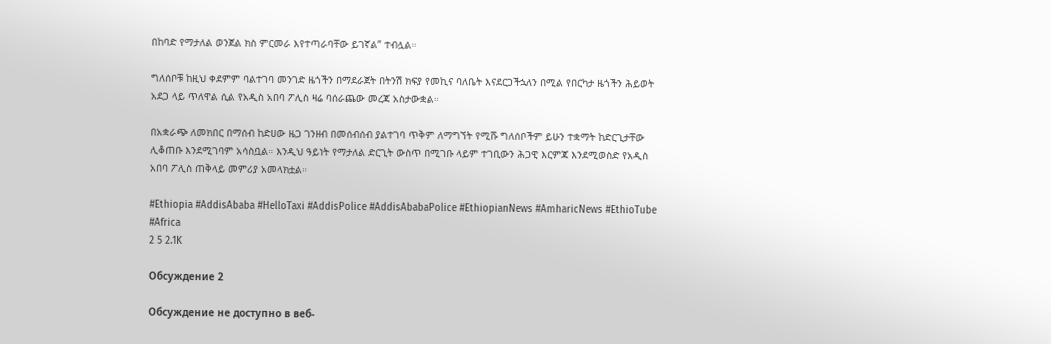በከባድ የማታለል ወንጀል ክስ ምርመራ እየተጣራባቸው ይገኛል” ተብሏል።

ግለሰቦቹ ከዚህ ቀደምም ባልተገባ መንገድ ዜጎችን በማደራጀት በትንሽ ክፍያ የመኪና ባለቤት እናደርጋችኋለን በሚል የበርካታ ዜጎችን ሕይወት አደጋ ላይ ጥለዋል ሲል የአዲስ አበባ ፖሊስ ዛሬ ባሰራጨው መረጃ አስታውቋል።

በአቋራጭ ለመክበር በማሰብ ከድሀው ዜጋ ገንዘብ በመሰብሰብ ያልተገባ ጥቅም ለማግኘት የሚሹ ግለሰቦችም ይሁን ተቋማት ከድርጊታቸው ሊቆጠቡ እንደሚገባም አሳስቧል። እንዲህ ዓይነት የማታለል ድርጊት ውስጥ በሚገቡ ላይም ተገቢውን ሕጋዊ እርምጃ እንደሚወስድ የአዲስ አበባ ፖሊስ ጠቅላይ መምሪያ አመላክቷል።

#Ethiopia #AddisAbaba #HelloTaxi #AddisPolice #AddisAbabaPolice #EthiopianNews #AmharicNews #EthioTube #Africa
2 5 2.1K

Обсуждение 2

Обсуждение не доступно в веб-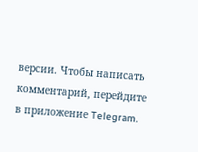версии. Чтобы написать комментарий, перейдите в приложение Telegram.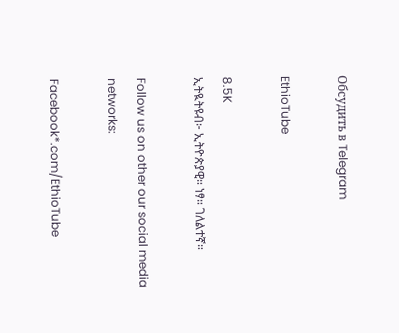Обсудить в Telegram

EthioTube

8.5K
ኢትዪትዩብ፦ ኢትዮጵያዊ። ነፃ። ገለልተኛ።

Follow us on other our social media networks:

Facebook*.com/EthioTube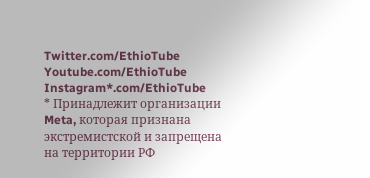Twitter.com/EthioTube
Youtube.com/EthioTube
Instagram*.com/EthioTube
* Принадлежит организации Meta, которая признана экстремистской и запрещена на территории РФ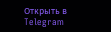Открыть в Telegram